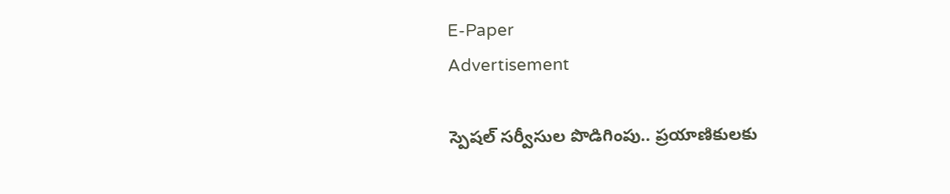E-Paper
Advertisement

స్పెషల్ సర్వీసుల పొడిగింపు.. ప్రయాణికులకు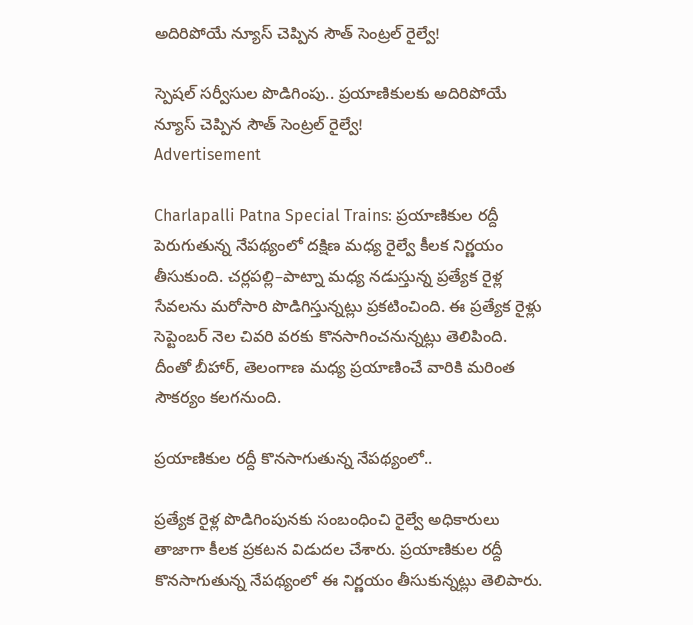అదిరిపోయే న్యూస్ చెప్పిన సౌత్ సెంట్రల్ రైల్వే!

స్పెషల్ సర్వీసుల పొడిగింపు.. ప్రయాణికులకు అదిరిపోయే న్యూస్ చెప్పిన సౌత్ సెంట్రల్ రైల్వే!
Advertisement

Charlapalli Patna Special Trains: ప్రయాణికుల రద్దీ పెరుగుతున్న నేపథ్యంలో దక్షిణ మధ్య రైల్వే కీలక నిర్ణయం తీసుకుంది. చర్లపల్లి–పాట్నా మధ్య నడుస్తున్న ప్రత్యేక రైళ్ల సేవలను మరోసారి పొడిగిస్తున్నట్లు ప్రకటించింది. ఈ ప్రత్యేక రైళ్లు సెప్టెంబర్ నెల చివరి వరకు కొనసాగించనున్నట్లు తెలిపింది. దీంతో బీహార్, తెలంగాణ మధ్య ప్రయాణించే వారికి మరింత సౌకర్యం కలగనుంది.

ప్రయాణికుల రద్దీ కొనసాగుతున్న నేపథ్యంలో..

ప్రత్యేక రైళ్ల పొడిగింపునకు సంబంధించి రైల్వే అధికారులు తాజాగా కీలక ప్రకటన విడుదల చేశారు. ప్రయాణికుల రద్దీ కొనసాగుతున్న నేపథ్యంలో ఈ నిర్ణయం తీసుకున్నట్లు తెలిపారు.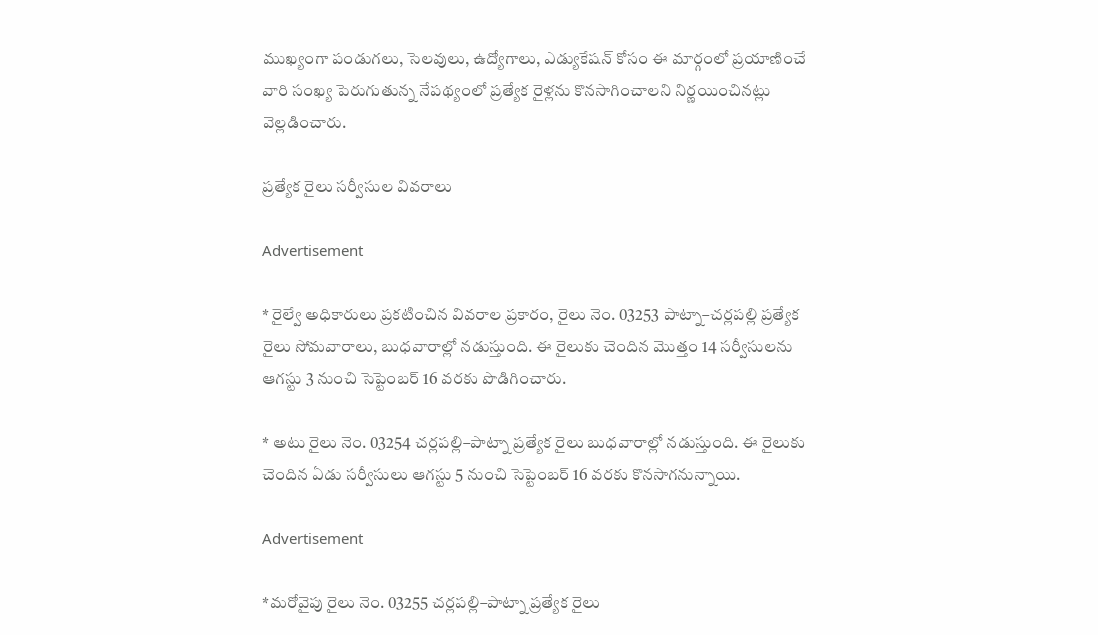ముఖ్యంగా పండుగలు, సెలవులు, ఉద్యోగాలు, ఎడ్యుకేషన్ కోసం ఈ మార్గంలో ప్రయాణించే వారి సంఖ్య పెరుగుతున్న నేపథ్యంలో ప్రత్యేక రైళ్లను కొనసాగించాలని నిర్ణయించినట్లు వెల్లడించారు.

ప్రత్యేక రైలు సర్వీసుల వివరాలు

Advertisement

* రైల్వే అధికారులు ప్రకటించిన వివరాల ప్రకారం, రైలు నెం. 03253 పాట్నా–చర్లపల్లి ప్రత్యేక రైలు సోమవారాలు, బుధవారాల్లో నడుస్తుంది. ఈ రైలుకు చెందిన మొత్తం 14 సర్వీసులను ఆగస్టు 3 నుంచి సెప్టెంబర్ 16 వరకు పొడిగించారు.

* అటు రైలు నెం. 03254 చర్లపల్లి–పాట్నా ప్రత్యేక రైలు బుధవారాల్లో నడుస్తుంది. ఈ రైలుకు చెందిన ఏడు సర్వీసులు ఆగస్టు 5 నుంచి సెప్టెంబర్ 16 వరకు కొనసాగనున్నాయి.

Advertisement

*మరోవైపు రైలు నెం. 03255 చర్లపల్లి–పాట్నా ప్రత్యేక రైలు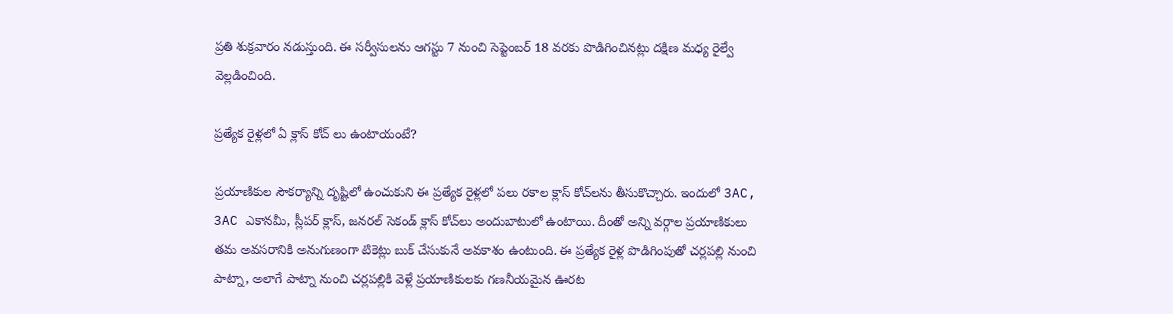ప్రతి శుక్రవారం నడుస్తుంది. ఈ సర్వీసులను ఆగస్టు 7 నుంచి సెప్టెంబర్ 18 వరకు పొడిగించినట్లు దక్షిణ మధ్య రైల్వే వెల్లడించింది.

ప్రత్యేక రైళ్లలో ఏ క్లాస్ కోచ్ లు ఉంటాయంటే?

ప్రయాణికుల సౌకర్యాన్ని దృష్టిలో ఉంచుకుని ఈ ప్రత్యేక రైళ్లలో పలు రకాల క్లాస్ కోచ్‌లను తీసుకొచ్చారు. ఇందులో 3AC, 3AC ఎకానమీ, స్లీపర్ క్లాస్, జనరల్ సెకండ్ క్లాస్ కోచ్‌లు అందుబాటులో ఉంటాయి. దీంతో అన్ని వర్గాల ప్రయాణికులు తమ అవసరానికి అనుగుణంగా టికెట్లు బుక్ చేసుకునే అవకాశం ఉంటుంది. ఈ ప్రత్యేక రైళ్ల పొడిగింపుతో చర్లపల్లి నుంచి పాట్నా, అలాగే పాట్నా నుంచి చర్లపల్లికి వెళ్లే ప్రయాణికులకు గణనీయమైన ఊరట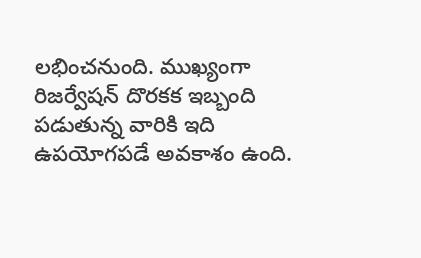లభించనుంది. ముఖ్యంగా రిజర్వేషన్ దొరకక ఇబ్బంది పడుతున్న వారికి ఇది ఉపయోగపడే అవకాశం ఉంది.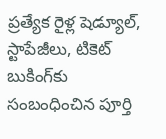ప్రత్యేక రైళ్ల షెడ్యూల్, స్టాపేజీలు, టికెట్ బుకింగ్‌కు సంబంధించిన పూర్తి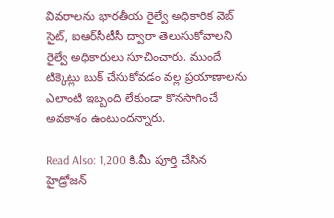వివరాలను భారతీయ రైల్వే అధికారిక వెబ్‌ సైట్, ఐఆర్‌సీటీసీ ద్వారా తెలుసుకోవాలని రైల్వే అధికారులు సూచించారు. ముందే టిక్కెట్లు బుక్ చేసుకోవడం వల్ల ప్రయాణాలను ఎలాంటి ఇబ్బంది లేకుండా కొనసాగించే అవకాశం ఉంటుందన్నారు.

Read Also: 1,200 కి.మీ పూర్తి చేసిన హైడ్రోజన్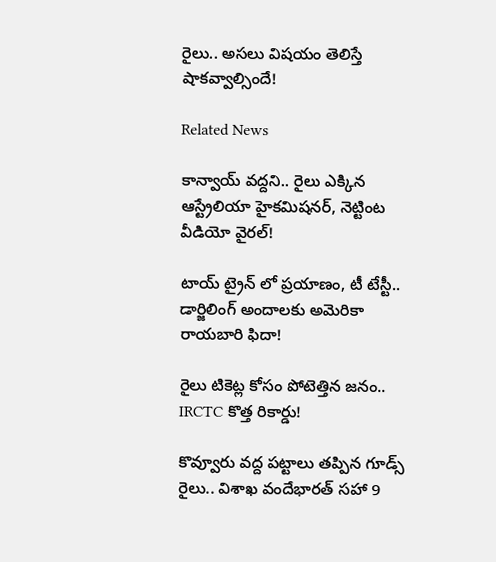రైలు.. అసలు విషయం తెలిస్తే షాకవ్వాల్సిందే!

Related News

కాన్వాయ్ వద్దని.. రైలు ఎక్కిన ఆస్ట్రేలియా హైకమిషనర్, నెట్టింట వీడియో వైరల్!

టాయ్ ట్రైన్‌ లో ప్రయాణం, టీ టేస్టీ.. డార్జిలింగ్ అందాలకు అమెరికా రాయబారి ఫిదా!

రైలు టికెట్ల కోసం పోటెత్తిన జనం.. IRCTC కొత్త రికార్డు!

కొవ్వూరు వద్ద పట్టాలు తప్పిన గూడ్స్ రైలు.. విశాఖ వందేభారత్‌ సహా 9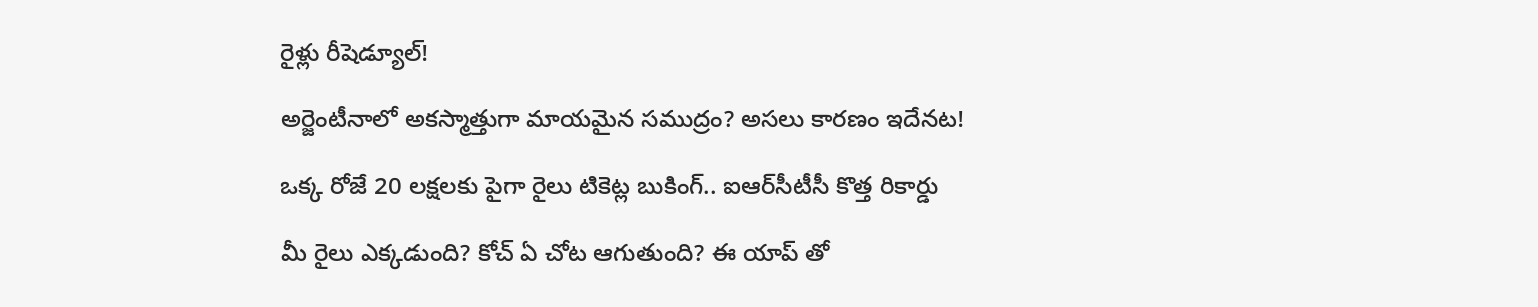రైళ్లు రీషెడ్యూల్!

అర్జెంటీనాలో అకస్మాత్తుగా మాయమైన సముద్రం? అసలు కారణం ఇదేనట!

ఒక్క రోజే 20 లక్షలకు పైగా రైలు టికెట్ల బుకింగ్.. ఐఆర్‌సీటీసీ కొత్త రికార్డు

మీ రైలు ఎక్కడుంది? కోచ్ ఏ చోట ఆగుతుంది? ఈ యాప్‌ తో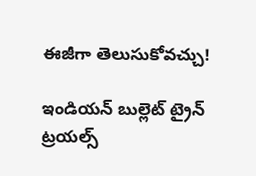ఈజీగా తెలుసుకోవచ్చు!

ఇండియన్ బుల్లెట్ ట్రైన్ ట్రయల్స్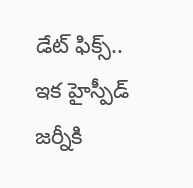డేట్ ఫిక్స్.. ఇక హైస్పీడ్ జర్నీకి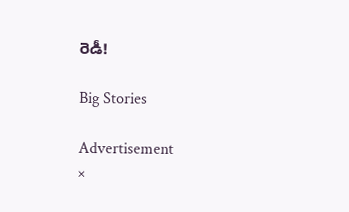రెడీ!

Big Stories

Advertisement
×